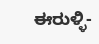ಈರುಳ್ಳಿ-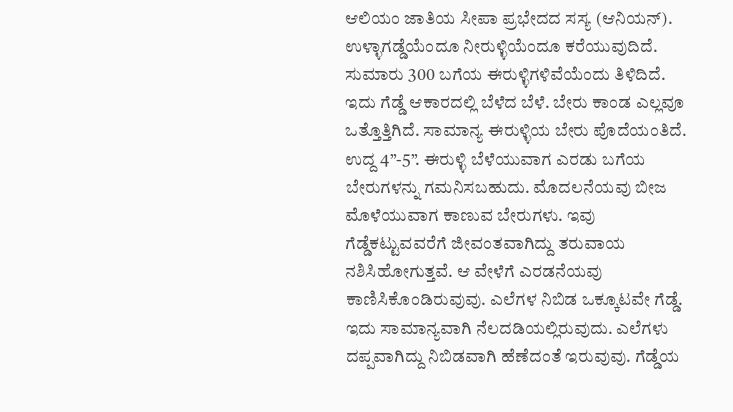ಆಲಿಯಂ ಜಾತಿಯ ಸೀಪಾ ಪ್ರಭೇದದ ಸಸ್ಯ (ಆನಿಯನ್). ಉಳ್ಳಾಗಡ್ಡೆಯೆಂದೂ ನೀರುಳ್ಳಿಯೆಂದೂ ಕರೆಯುವುದಿದೆ. ಸುಮಾರು 300 ಬಗೆಯ ಈರುಳ್ಳಿಗಳಿವೆಯೆಂದು ತಿಳಿದಿದೆ. ಇದು ಗೆಡ್ಡೆ ಆಕಾರದಲ್ಲಿ ಬೆಳೆದ ಬೆಳೆ. ಬೇರು ಕಾಂಡ ಎಲ್ಲವೂ ಒತ್ತೊತ್ತಿಗಿದೆ. ಸಾಮಾನ್ಯ ಈರುಳ್ಳಿಯ ಬೇರು ಪೊದೆಯಂತಿದೆ. ಉದ್ದ 4”-5”. ಈರುಳ್ಳಿ ಬೆಳೆಯುವಾಗ ಎರಡು ಬಗೆಯ ಬೇರುಗಳನ್ನು ಗಮನಿಸಬಹುದು. ಮೊದಲನೆಯವು ಬೀಜ ಮೊಳೆಯುವಾಗ ಕಾಣುವ ಬೇರುಗಳು. ಇವು ಗೆಡ್ಡೆಕಟ್ಟುವವರೆಗೆ ಜೀವಂತವಾಗಿದ್ದು ತರುವಾಯ ನಶಿಸಿಹೋಗುತ್ತವೆ. ಆ ವೇಳೆಗೆ ಎರಡನೆಯವು ಕಾಣಿಸಿಕೊಂಡಿರುವುವು. ಎಲೆಗಳ ನಿಬಿಡ ಒಕ್ಕೂಟವೇ ಗೆಡ್ಡೆ. ಇದು ಸಾಮಾನ್ಯವಾಗಿ ನೆಲದಡಿಯಲ್ಲಿರುವುದು. ಎಲೆಗಳು ದಪ್ಪವಾಗಿದ್ದು ನಿಬಿಡವಾಗಿ ಹೆಣೆದಂತೆ ಇರುವುವು. ಗೆಡ್ಡೆಯ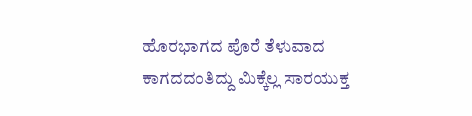ಹೊರಭಾಗದ ಪೊರೆ ತೆಳುವಾದ ಕಾಗದದಂತಿದ್ದು ಮಿಕ್ಕೆಲ್ಲ ಸಾರಯುಕ್ತ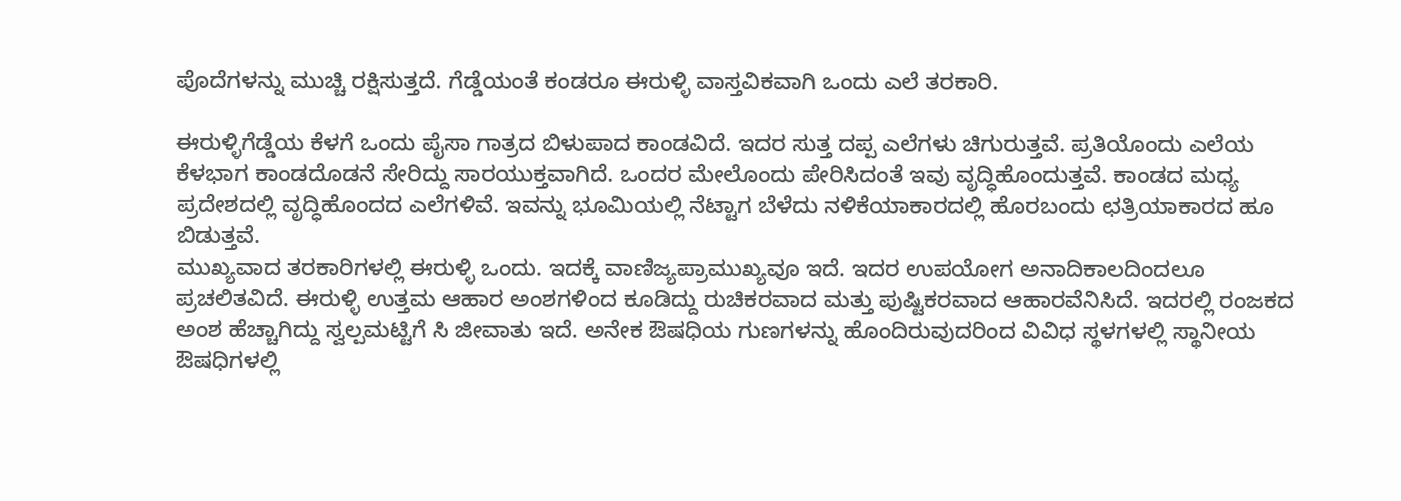ಪೊದೆಗಳನ್ನು ಮುಚ್ಚಿ ರಕ್ಷಿಸುತ್ತದೆ. ಗೆಡ್ಡೆಯಂತೆ ಕಂಡರೂ ಈರುಳ್ಳಿ ವಾಸ್ತವಿಕವಾಗಿ ಒಂದು ಎಲೆ ತರಕಾರಿ.

ಈರುಳ್ಳಿಗೆಡ್ಡೆಯ ಕೆಳಗೆ ಒಂದು ಪೈಸಾ ಗಾತ್ರದ ಬಿಳುಪಾದ ಕಾಂಡವಿದೆ. ಇದರ ಸುತ್ತ ದಪ್ಪ ಎಲೆಗಳು ಚಿಗುರುತ್ತವೆ. ಪ್ರತಿಯೊಂದು ಎಲೆಯ ಕೆಳಭಾಗ ಕಾಂಡದೊಡನೆ ಸೇರಿದ್ದು ಸಾರಯುಕ್ತವಾಗಿದೆ. ಒಂದರ ಮೇಲೊಂದು ಪೇರಿಸಿದಂತೆ ಇವು ವೃದ್ಧಿಹೊಂದುತ್ತವೆ. ಕಾಂಡದ ಮಧ್ಯ ಪ್ರದೇಶದಲ್ಲಿ ವೃದ್ಧಿಹೊಂದದ ಎಲೆಗಳಿವೆ. ಇವನ್ನು ಭೂಮಿಯಲ್ಲಿ ನೆಟ್ಟಾಗ ಬೆಳೆದು ನಳಿಕೆಯಾಕಾರದಲ್ಲಿ ಹೊರಬಂದು ಛತ್ರಿಯಾಕಾರದ ಹೂ ಬಿಡುತ್ತವೆ.
ಮುಖ್ಯವಾದ ತರಕಾರಿಗಳಲ್ಲಿ ಈರುಳ್ಳಿ ಒಂದು. ಇದಕ್ಕೆ ವಾಣಿಜ್ಯಪ್ರಾಮುಖ್ಯವೂ ಇದೆ. ಇದರ ಉಪಯೋಗ ಅನಾದಿಕಾಲದಿಂದಲೂ ಪ್ರಚಲಿತವಿದೆ. ಈರುಳ್ಳಿ ಉತ್ತಮ ಆಹಾರ ಅಂಶಗಳಿಂದ ಕೂಡಿದ್ದು ರುಚಿಕರವಾದ ಮತ್ತು ಪುಷ್ಟಿಕರವಾದ ಆಹಾರವೆನಿಸಿದೆ. ಇದರಲ್ಲಿ ರಂಜಕದ ಅಂಶ ಹೆಚ್ಚಾಗಿದ್ದು ಸ್ವಲ್ಪಮಟ್ಟಿಗೆ ಸಿ ಜೀವಾತು ಇದೆ. ಅನೇಕ ಔಷಧಿಯ ಗುಣಗಳನ್ನು ಹೊಂದಿರುವುದರಿಂದ ವಿವಿಧ ಸ್ಥಳಗಳಲ್ಲಿ ಸ್ಥಾನೀಯ ಔಷಧಿಗಳಲ್ಲಿ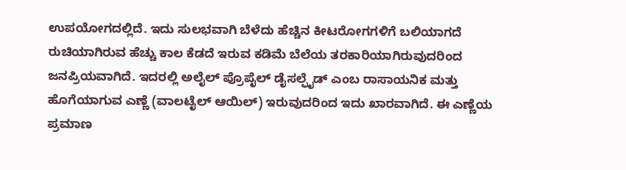ಉಪಯೋಗದಲ್ಲಿದೆ. ಇದು ಸುಲಭವಾಗಿ ಬೆಳೆದು ಹೆಚ್ಚಿನ ಕೀಟರೋಗಗಳಿಗೆ ಬಲಿಯಾಗದೆ ರುಚಿಯಾಗಿರುವ ಹೆಚ್ಚು ಕಾಲ ಕೆಡದೆ ಇರುವ ಕಡಿಮೆ ಬೆಲೆಯ ತರಕಾರಿಯಾಗಿರುವುದರಿಂದ ಜನಪ್ರಿಯವಾಗಿದೆ. ಇದರಲ್ಲಿ ಅಲೈಲ್ ಪ್ರೊಪೈಲ್ ಡೈಸಲ್ಫೈಡ್ ಎಂಬ ರಾಸಾಯನಿಕ ಮತ್ತು ಹೊಗೆಯಾಗುವ ಎಣ್ಣೆ (ವಾಲಟೈಲ್ ಆಯಿಲ್) ಇರುವುದರಿಂದ ಇದು ಖಾರವಾಗಿದೆ. ಈ ಎಣ್ಣೆಯ ಪ್ರಮಾಣ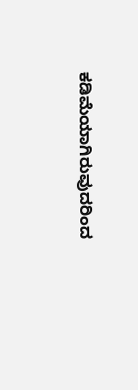ಕಡಿಮೆಯಾಗಿರುವುದರಿಂದ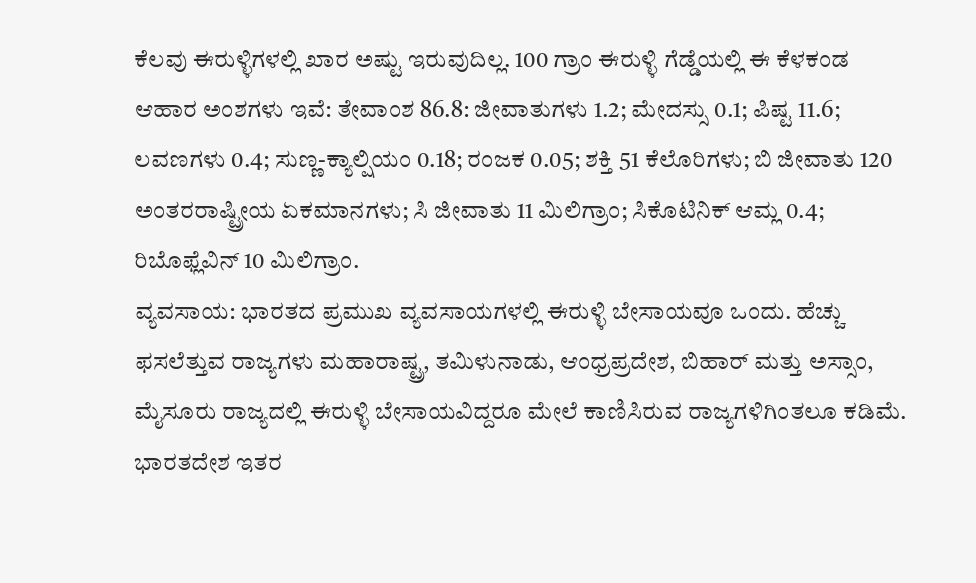ಕೆಲವು ಈರುಳ್ಳಿಗಳಲ್ಲಿ ಖಾರ ಅಷ್ಟು ಇರುವುದಿಲ್ಲ. 100 ಗ್ರಾಂ ಈರುಳ್ಳಿ ಗೆಡ್ಡೆಯಲ್ಲಿ ಈ ಕೆಳಕಂಡ ಆಹಾರ ಅಂಶಗಳು ಇವೆ: ತೇವಾಂಶ 86.8: ಜೀವಾತುಗಳು 1.2; ಮೇದಸ್ಸು 0.1; ಪಿಷ್ಟ 11.6; ಲವಣಗಳು 0.4; ಸುಣ್ಣ-ಕ್ಯಾಲ್ಷಿಯಂ 0.18; ರಂಜಕ 0.05; ಶಕ್ತಿ 51 ಕೆಲೊರಿಗಳು; ಬಿ ಜೀವಾತು 120 ಅಂತರರಾಷ್ಟ್ರೀಯ ಏಕಮಾನಗಳು; ಸಿ ಜೀವಾತು 11 ಮಿಲಿಗ್ರಾಂ; ಸಿಕೊಟಿನಿಕ್ ಆಮ್ಲ 0.4; ರಿಬೊಫ್ಲೆವಿನ್ 10 ಮಿಲಿಗ್ರಾಂ.
ವ್ಯವಸಾಯ: ಭಾರತದ ಪ್ರಮುಖ ವ್ಯವಸಾಯಗಳಲ್ಲಿ ಈರುಳ್ಳಿ ಬೇಸಾಯವೂ ಒಂದು. ಹೆಚ್ಚು ಫಸಲೆತ್ತುವ ರಾಜ್ಯಗಳು ಮಹಾರಾಷ್ಟ್ರ, ತಮಿಳುನಾಡು, ಆಂಧ್ರಪ್ರದೇಶ, ಬಿಹಾರ್ ಮತ್ತು ಅಸ್ಸಾಂ, ಮೈಸೂರು ರಾಜ್ಯದಲ್ಲಿ ಈರುಳ್ಳಿ ಬೇಸಾಯವಿದ್ದರೂ ಮೇಲೆ ಕಾಣಿಸಿರುವ ರಾಜ್ಯಗಳಿಗಿಂತಲೂ ಕಡಿಮೆ. ಭಾರತದೇಶ ಇತರ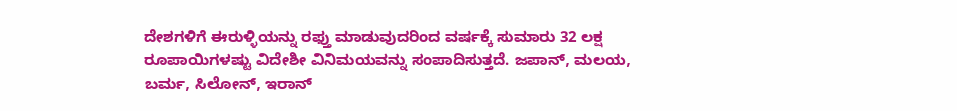ದೇಶಗಳಿಗೆ ಈರುಳ್ಳಿಯನ್ನು ರಫ್ತು ಮಾಡುವುದರಿಂದ ವರ್ಷಕ್ಕೆ ಸುಮಾರು 32 ಲಕ್ಷ ರೂಪಾಯಿಗಳಷ್ಟು ವಿದೇಶೀ ವಿನಿಮಯವನ್ನು ಸಂಪಾದಿಸುತ್ತದೆ. ಜಪಾನ್, ಮಲಯ, ಬರ್ಮ, ಸಿಲೋನ್, ಇರಾನ್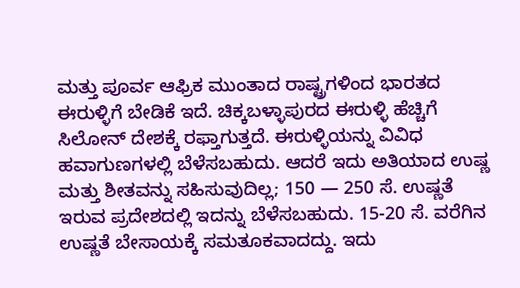ಮತ್ತು ಪೂರ್ವ ಆಫ್ರಿಕ ಮುಂತಾದ ರಾಷ್ಟ್ರಗಳಿಂದ ಭಾರತದ ಈರುಳ್ಳಿಗೆ ಬೇಡಿಕೆ ಇದೆ. ಚಿಕ್ಕಬಳ್ಳಾಪುರದ ಈರುಳ್ಳಿ ಹೆಚ್ಚಿಗೆ ಸಿಲೋನ್ ದೇಶಕ್ಕೆ ರಫ್ತಾಗುತ್ತದೆ. ಈರುಳ್ಳಿಯನ್ನು ವಿವಿಧ ಹವಾಗುಣಗಳಲ್ಲಿ ಬೆಳೆಸಬಹುದು. ಆದರೆ ಇದು ಅತಿಯಾದ ಉಷ್ಣ ಮತ್ತು ಶೀತವನ್ನು ಸಹಿಸುವುದಿಲ್ಲ; 150 — 250 ಸೆ. ಉಷ್ಣತೆ ಇರುವ ಪ್ರದೇಶದಲ್ಲಿ ಇದನ್ನು ಬೆಳೆಸಬಹುದು. 15-20 ಸೆ. ವರೆಗಿನ ಉಷ್ಣತೆ ಬೇಸಾಯಕ್ಕೆ ಸಮತೂಕವಾದದ್ದು. ಇದು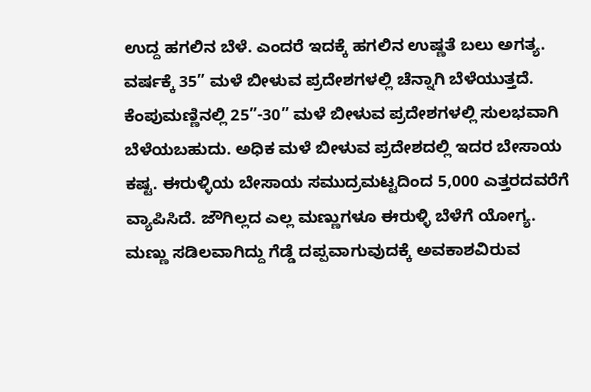ಉದ್ದ ಹಗಲಿನ ಬೆಳೆ. ಎಂದರೆ ಇದಕ್ಕೆ ಹಗಲಿನ ಉಷ್ಣತೆ ಬಲು ಅಗತ್ಯ. ವರ್ಷಕ್ಕೆ 35” ಮಳೆ ಬೀಳುವ ಪ್ರದೇಶಗಳಲ್ಲಿ ಚೆನ್ನಾಗಿ ಬೆಳೆಯುತ್ತದೆ. ಕೆಂಪುಮಣ್ಣಿನಲ್ಲಿ 25”-30” ಮಳೆ ಬೀಳುವ ಪ್ರದೇಶಗಳಲ್ಲಿ ಸುಲಭವಾಗಿ ಬೆಳೆಯಬಹುದು. ಅಧಿಕ ಮಳೆ ಬೀಳುವ ಪ್ರದೇಶದಲ್ಲಿ ಇದರ ಬೇಸಾಯ ಕಷ್ಟ. ಈರುಳ್ಳಿಯ ಬೇಸಾಯ ಸಮುದ್ರಮಟ್ಟದಿಂದ 5,000 ಎತ್ತರದವರೆಗೆ ವ್ಯಾಪಿಸಿದೆ. ಜೌಗಿಲ್ಲದ ಎಲ್ಲ ಮಣ್ಣುಗಳೂ ಈರುಳ್ಳಿ ಬೆಳೆಗೆ ಯೋಗ್ಯ. ಮಣ್ಣು ಸಡಿಲವಾಗಿದ್ದು ಗೆಡ್ಡೆ ದಪ್ಪವಾಗುವುದಕ್ಕೆ ಅವಕಾಶವಿರುವ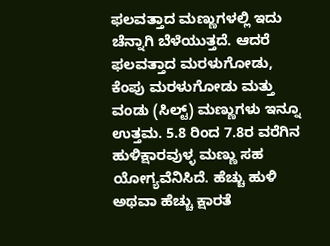ಫಲವತ್ತಾದ ಮಣ್ಣುಗಳಲ್ಲಿ ಇದು ಚೆನ್ನಾಗಿ ಬೆಳೆಯುತ್ತದೆ. ಆದರೆ ಫಲವತ್ತಾದ ಮರಳುಗೋಡು, ಕೆಂಪು ಮರಳುಗೋಡು ಮತ್ತು ವಂಡು (ಸಿಲ್ಟ್) ಮಣ್ಣುಗಳು ಇನ್ನೂ ಉತ್ತಮ. 5.8 ರಿಂದ 7.8ರ ವರೆಗಿನ ಹುಳಿಕ್ಷಾರವುಳ್ಳ ಮಣ್ಣು ಸಹ ಯೋಗ್ಯವೆನಿಸಿದೆ. ಹೆಚ್ಚು ಹುಳಿ ಅಥವಾ ಹೆಚ್ಚು ಕ್ಷಾರತೆ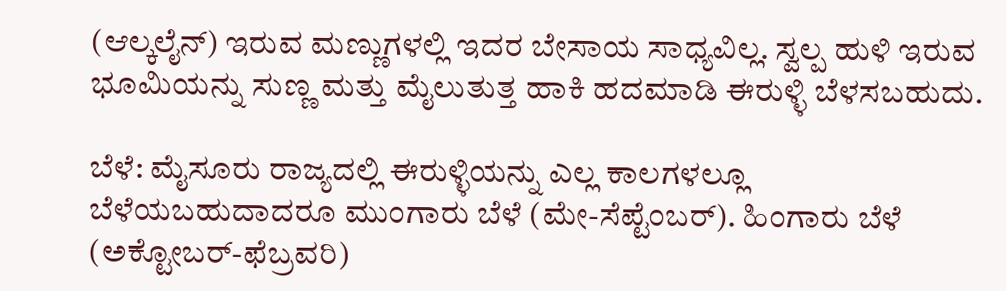(ಆಲ್ಕಲೈನ್) ಇರುವ ಮಣ್ಣುಗಳಲ್ಲಿ ಇದರ ಬೇಸಾಯ ಸಾಧ್ಯವಿಲ್ಲ. ಸ್ವಲ್ಪ ಹುಳಿ ಇರುವ ಭೂಮಿಯನ್ನು ಸುಣ್ಣ ಮತ್ತು ಮೈಲುತುತ್ತ ಹಾಕಿ ಹದಮಾಡಿ ಈರುಳ್ಳಿ ಬೆಳಸಬಹುದು.

ಬೆಳೆ: ಮೈಸೂರು ರಾಜ್ಯದಲ್ಲಿ ಈರುಳ್ಳಿಯನ್ನು ಎಲ್ಲ ಕಾಲಗಳಲ್ಲೂ ಬೆಳೆಯಬಹುದಾದರೂ ಮುಂಗಾರು ಬೆಳೆ (ಮೇ-ಸೆಪ್ಟೆಂಬರ್). ಹಿಂಗಾರು ಬೆಳೆ (ಅಕ್ಟೋಬರ್-ಫೆಬ್ರವರಿ)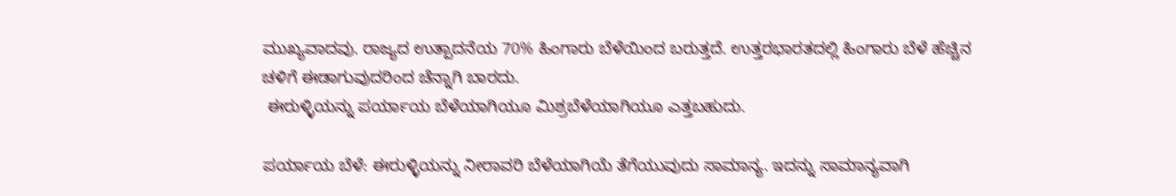ಮುಖ್ಯವಾದವು. ರಾಜ್ಯದ ಉತ್ಪಾದನೆಯ 70% ಹಿಂಗಾರು ಬೆಳೆಯಿಂದ ಬರುತ್ತದೆ. ಉತ್ತರಭಾರತದಲ್ಲಿ ಹಿಂಗಾರು ಬೆಳೆ ಹೆಚ್ಚಿನ ಚಳಿಗೆ ಈಡಾಗುವುದರಿಂದ ಚೆನ್ನಾಗಿ ಬಾರದು.
 ಈರುಳ್ಳಿಯನ್ನು ಪರ್ಯಾಯ ಬೆಳೆಯಾಗಿಯೂ ಮಿಶ್ರಬೆಳೆಯಾಗಿಯೂ ಎತ್ತಬಹುದು.

ಪರ್ಯಾಯ ಬೆಳೆ: ಈರುಳ್ಳಿಯನ್ನು ನೀರಾವರಿ ಬೆಳೆಯಾಗಿಯೆ ತೆಗೆಯುವುದು ಸಾಮಾನ್ಯ. ಇದನ್ನು ಸಾಮಾನ್ಯವಾಗಿ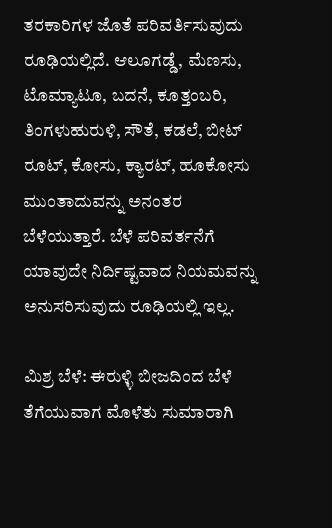ತರಕಾರಿಗಳ ಜೊತೆ ಪರಿವರ್ತಿಸುವುದು ರೂಢಿಯಲ್ಲಿದೆ. ಆಲೂಗಡ್ಡೆ, ಮೆಣಸು, ಟೊಮ್ಯಾಟೂ, ಬದನೆ, ಕೂತ್ತಂಬರಿ, ತಿಂಗಳುಹುರುಳಿ, ಸೌತೆ, ಕಡಲೆ, ಬೀಟ್ ರೂಟ್, ಕೋಸು, ಕ್ಯಾರಟ್, ಹೂಕೋಸು ಮುಂತಾದುವನ್ನು ಅನಂತರ ಬೆಳೆಯುತ್ತಾರೆ. ಬೆಳೆ ಪರಿವರ್ತನೆಗೆ ಯಾವುದೇ ನಿರ್ದಿಷ್ಟವಾದ ನಿಯಮವನ್ನು ಅನುಸರಿಸುವುದು ರೂಢಿಯಲ್ಲಿ ಇಲ್ಲ.

ಮಿಶ್ರ ಬೆಳೆ: ಈರುಳ್ಳಿ ಬೀಜದಿಂದ ಬೆಳೆ ತೆಗೆಯುವಾಗ ಮೊಳೆತು ಸುಮಾರಾಗಿ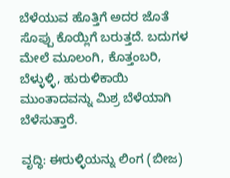ಬೆಳೆಯುವ ಹೊತ್ತಿಗೆ ಅದರ ಜೊತೆ ಸೊಪ್ಪು ಕೊಯ್ಲಿಗೆ ಬರುತ್ತದೆ. ಬದುಗಳ ಮೇಲೆ ಮೂಲಂಗಿ, ಕೊತ್ತಂಬರಿ, ಬೆಳ್ಳುಳ್ಳಿ, ಹುರುಳಿಕಾಯಿ ಮುಂತಾದವನ್ನು ಮಿಶ್ರ ಬೆಳೆಯಾಗಿ ಬೆಳೆಸುತ್ತಾರೆ.

ವೃದ್ಧಿ: ಈರುಳ್ಳಿಯನ್ನು ಲಿಂಗ (ಬೀಜ)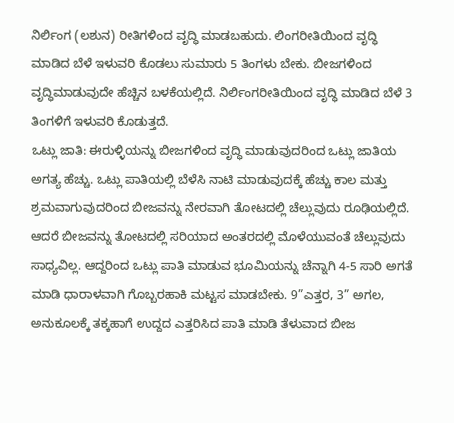ನಿರ್ಲಿಂಗ (ಲಶುನ) ರೀತಿಗಳಿಂದ ವೃದ್ಧಿ ಮಾಡಬಹುದು. ಲಿಂಗರೀತಿಯಿಂದ ವೃದ್ಧಿ ಮಾಡಿದ ಬೆಳೆ ಇಳುವರಿ ಕೊಡಲು ಸುಮಾರು 5 ತಿಂಗಳು ಬೇಕು. ಬೀಜಗಳಿಂದ ವೃದ್ಧಿಮಾಡುವುದೇ ಹೆಚ್ಚಿನ ಬಳಕೆಯಲ್ಲಿದೆ. ನಿರ್ಲಿಂಗರೀತಿಯಿಂದ ವೃದ್ಧಿ ಮಾಡಿದ ಬೆಳೆ 3 ತಿಂಗಳಿಗೆ ಇಳುವರಿ ಕೊಡುತ್ತದೆ.
ಒಟ್ಲು ಜಾತಿ: ಈರುಳ್ಳಿಯನ್ನು ಬೀಜಗಳಿಂದ ವೃದ್ಧಿ ಮಾಡುವುದರಿಂದ ಒಟ್ಲು ಜಾತಿಯ ಅಗತ್ಯ ಹೆಚ್ಚು. ಒಟ್ಲು ಪಾತಿಯಲ್ಲಿ ಬೆಳೆಸಿ ನಾಟಿ ಮಾಡುವುದಕ್ಕೆ ಹೆಚ್ಚು ಕಾಲ ಮತ್ತು ಶ್ರಮವಾಗುವುದರಿಂದ ಬೀಜವನ್ನು ನೇರವಾಗಿ ತೋಟದಲ್ಲಿ ಚೆಲ್ಲುವುದು ರೂಢಿಯಲ್ಲಿದೆ. ಆದರೆ ಬೀಜವನ್ನು ತೋಟದಲ್ಲಿ ಸರಿಯಾದ ಅಂತರದಲ್ಲಿ ಮೊಳೆಯುವಂತೆ ಚೆಲ್ಲುವುದು ಸಾಧ್ಯವಿಲ್ಲ. ಆದ್ದರಿಂದ ಒಟ್ಲು ಪಾತಿ ಮಾಡುವ ಭೂಮಿಯನ್ನು ಚೆನ್ನಾಗಿ 4-5 ಸಾರಿ ಅಗತೆ ಮಾಡಿ ಧಾರಾಳವಾಗಿ ಗೊಬ್ಬರಹಾಕಿ ಮಟ್ಟಸ ಮಾಡಬೇಕು. 9”ಎತ್ತರ, 3” ಅಗಲ, ಅನುಕೂಲಕ್ಕೆ ತಕ್ಕಹಾಗೆ ಉದ್ದದ ಎತ್ತರಿಸಿದ ಪಾತಿ ಮಾಡಿ ತೆಳುವಾದ ಬೀಜ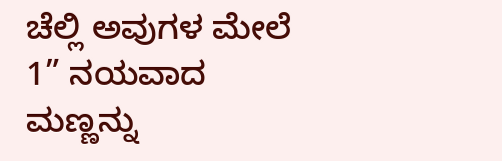ಚೆಲ್ಲಿ ಅವುಗಳ ಮೇಲೆ 1” ನಯವಾದ ಮಣ್ಣನ್ನು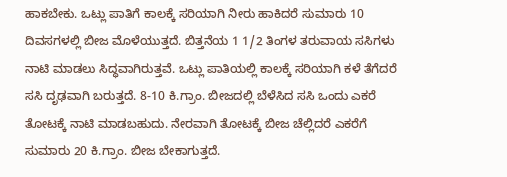ಹಾಕಬೇಕು. ಒಟ್ಲು ಪಾತಿಗೆ ಕಾಲಕ್ಕೆ ಸರಿಯಾಗಿ ನೀರು ಹಾಕಿದರೆ ಸುಮಾರು 10 ದಿವಸಗಳಲ್ಲಿ ಬೀಜ ಮೊಳೆಯುತ್ತದೆ. ಬಿತ್ತನೆಯ 1 1/2 ತಿಂಗಳ ತರುವಾಯ ಸಸಿಗಳು ನಾಟಿ ಮಾಡಲು ಸಿದ್ಧವಾಗಿರುತ್ತವೆ. ಒಟ್ಲು ಪಾತಿಯಲ್ಲಿ ಕಾಲಕ್ಕೆ ಸರಿಯಾಗಿ ಕಳೆ ತೆಗೆದರೆ ಸಸಿ ದೃಢವಾಗಿ ಬರುತ್ತದೆ. 8-10 ಕಿ.ಗ್ರಾಂ. ಬೀಜದಲ್ಲಿ ಬೆಳೆಸಿದ ಸಸಿ ಒಂದು ಎಕರೆ ತೋಟಕ್ಕೆ ನಾಟಿ ಮಾಡಬಹುದು. ನೇರವಾಗಿ ತೋಟಕ್ಕೆ ಬೀಜ ಚೆಲ್ಲಿದರೆ ಎಕರೆಗೆ ಸುಮಾರು 20 ಕಿ.ಗ್ರಾಂ. ಬೀಜ ಬೇಕಾಗುತ್ತದೆ.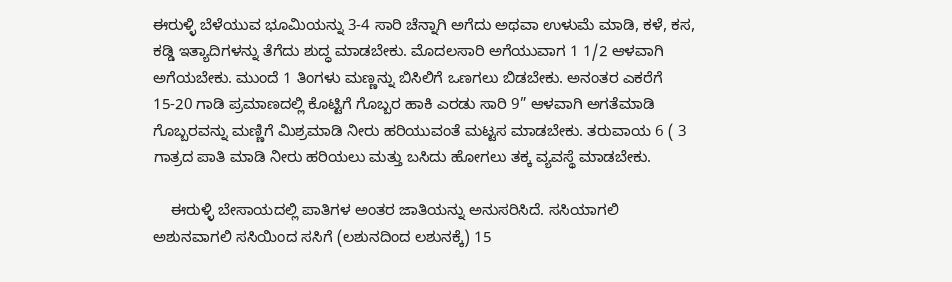ಈರುಳ್ಳಿ ಬೆಳೆಯುವ ಭೂಮಿಯನ್ನು 3-4 ಸಾರಿ ಚೆನ್ನಾಗಿ ಅಗೆದು ಅಥವಾ ಉಳುಮೆ ಮಾಡಿ, ಕಳೆ, ಕಸ, ಕಡ್ಡಿ ಇತ್ಯಾದಿಗಳನ್ನು ತೆಗೆದು ಶುದ್ಧ ಮಾಡಬೇಕು. ಮೊದಲಸಾರಿ ಅಗೆಯುವಾಗ 1 1/2 ಆಳವಾಗಿ ಅಗೆಯಬೇಕು. ಮುಂದೆ 1 ತಿಂಗಳು ಮಣ್ಣನ್ನು ಬಿಸಿಲಿಗೆ ಒಣಗಲು ಬಿಡಬೇಕು. ಅನಂತರ ಎಕರೆಗೆ 15-20 ಗಾಡಿ ಪ್ರಮಾಣದಲ್ಲಿ ಕೊಟ್ಟಿಗೆ ಗೊಬ್ಬರ ಹಾಕಿ ಎರಡು ಸಾರಿ 9” ಆಳವಾಗಿ ಅಗತೆಮಾಡಿ ಗೊಬ್ಬರವನ್ನು ಮಣ್ಣಿಗೆ ಮಿಶ್ರಮಾಡಿ ನೀರು ಹರಿಯುವಂತೆ ಮಟ್ಟಸ ಮಾಡಬೇಕು. ತರುವಾಯ 6 ( 3 ಗಾತ್ರದ ಪಾತಿ ಮಾಡಿ ನೀರು ಹರಿಯಲು ಮತ್ತು ಬಸಿದು ಹೋಗಲು ತಕ್ಕ ವ್ಯವಸ್ಥೆ ಮಾಡಬೇಕು.

    ಈರುಳ್ಳಿ ಬೇಸಾಯದಲ್ಲಿ ಪಾತಿಗಳ ಅಂತರ ಜಾತಿಯನ್ನು ಅನುಸರಿಸಿದೆ. ಸಸಿಯಾಗಲಿ ಅಶುನವಾಗಲಿ ಸಸಿಯಿಂದ ಸಸಿಗೆ (ಲಶುನದಿಂದ ಲಶುನಕ್ಕೆ) 15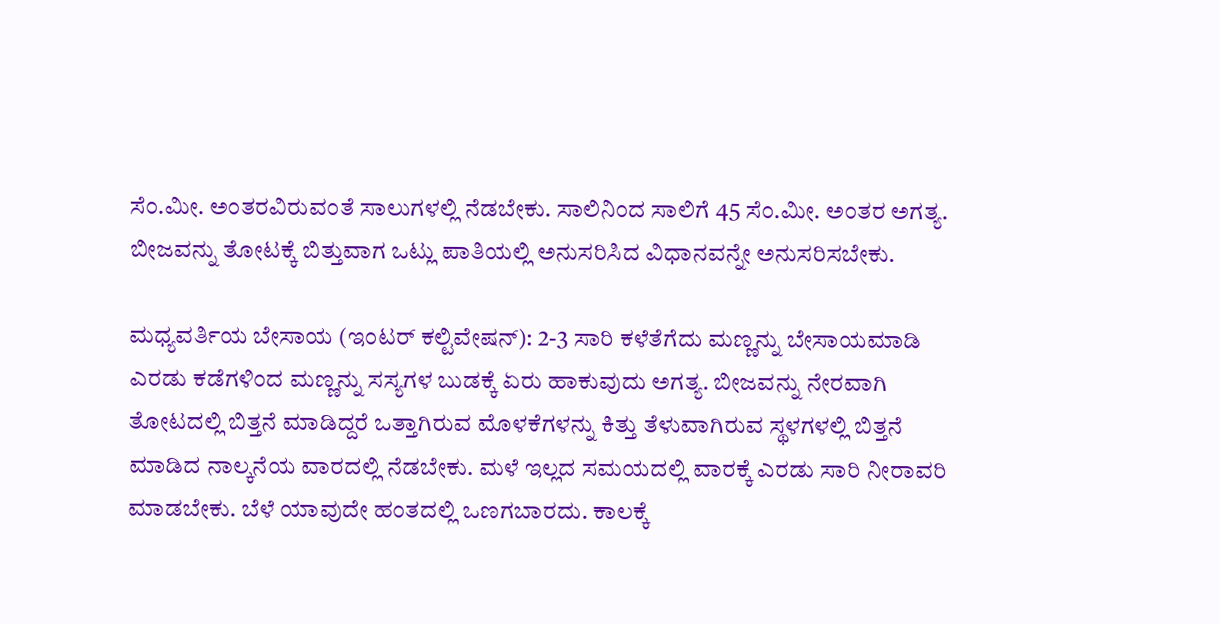ಸೆಂ.ಮೀ. ಅಂತರವಿರುವಂತೆ ಸಾಲುಗಳಲ್ಲಿ ನೆಡಬೇಕು. ಸಾಲಿನಿಂದ ಸಾಲಿಗೆ 45 ಸೆಂ.ಮೀ. ಅಂತರ ಅಗತ್ಯ. ಬೀಜವನ್ನು ತೋಟಕ್ಕೆ ಬಿತ್ತುವಾಗ ಒಟ್ಲು ಪಾತಿಯಲ್ಲಿ ಅನುಸರಿಸಿದ ವಿಧಾನವನ್ನೇ ಅನುಸರಿಸಬೇಕು.

ಮಧ್ಯವರ್ತಿಯ ಬೇಸಾಯ (ಇಂಟರ್ ಕಲ್ಟಿವೇಷನ್): 2-3 ಸಾರಿ ಕಳೆತೆಗೆದು ಮಣ್ಣನ್ನು ಬೇಸಾಯಮಾಡಿ ಎರಡು ಕಡೆಗಳಿಂದ ಮಣ್ಣನ್ನು ಸಸ್ಯಗಳ ಬುಡಕ್ಕೆ ಏರು ಹಾಕುವುದು ಅಗತ್ಯ. ಬೀಜವನ್ನು ನೇರವಾಗಿ ತೋಟದಲ್ಲಿ ಬಿತ್ತನೆ ಮಾಡಿದ್ದರೆ ಒತ್ತಾಗಿರುವ ಮೊಳಕೆಗಳನ್ನು ಕಿತ್ತು ತೆಳುವಾಗಿರುವ ಸ್ಥಳಗಳಲ್ಲಿ ಬಿತ್ತನೆ ಮಾಡಿದ ನಾಲ್ಕನೆಯ ವಾರದಲ್ಲಿ ನೆಡಬೇಕು. ಮಳೆ ಇಲ್ಲದ ಸಮಯದಲ್ಲಿ ವಾರಕ್ಕೆ ಎರಡು ಸಾರಿ ನೀರಾವರಿ ಮಾಡಬೇಕು. ಬೆಳೆ ಯಾವುದೇ ಹಂತದಲ್ಲಿ ಒಣಗಬಾರದು. ಕಾಲಕ್ಕೆ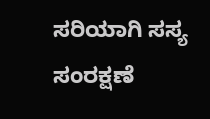ಸರಿಯಾಗಿ ಸಸ್ಯ ಸಂರಕ್ಷಣೆ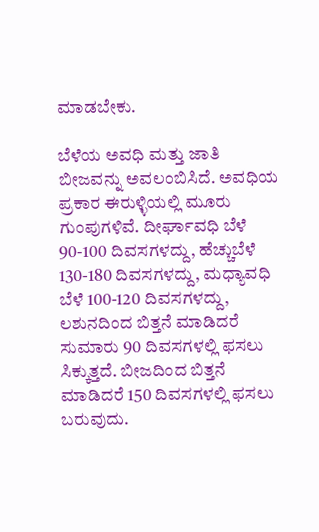ಮಾಡಬೇಕು.

ಬೆಳೆಯ ಅವಧಿ ಮತ್ತು ಜಾತಿ ಬೀಜವನ್ನು ಅವಲಂಬಿಸಿದೆ. ಅವಧಿಯ ಪ್ರಕಾರ ಈರುಳ್ಳಿಯಲ್ಲಿ ಮೂರು ಗುಂಪುಗಳಿವೆ. ದೀರ್ಘಾವಧಿ ಬೆಳೆ 90-100 ದಿವಸಗಳದ್ದು, ಹೆಚ್ಚುಬೆಳೆ 130-180 ದಿವಸಗಳದ್ದು, ಮಧ್ಯಾವಧಿ ಬೆಳೆ 100-120 ದಿವಸಗಳದ್ದು, ಲಶುನದಿಂದ ಬಿತ್ತನೆ ಮಾಡಿದರೆ ಸುಮಾರು 90 ದಿವಸಗಳಲ್ಲಿ ಫಸಲು ಸಿಕ್ಕುತ್ತದೆ. ಬೀಜದಿಂದ ಬಿತ್ತನೆ ಮಾಡಿದರೆ 150 ದಿವಸಗಳಲ್ಲಿ ಫಸಲು ಬರುವುದು.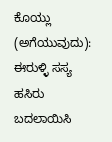ಕೊಯ್ಲು (ಅಗೆಯುವುದು): ಈರುಳ್ಳಿ ಸಸ್ಯ ಹಸಿರು ಬದಲಾಯಿಸಿ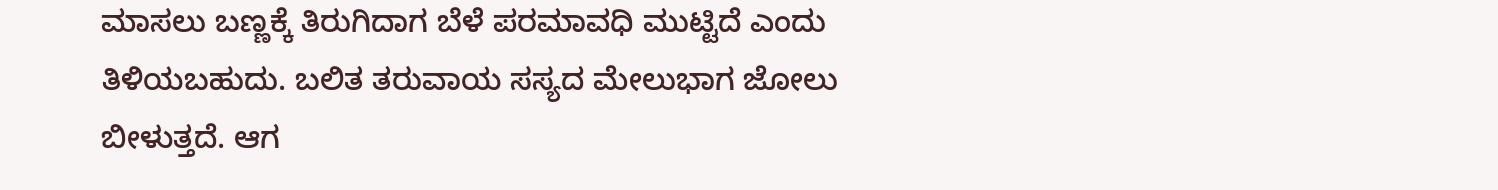ಮಾಸಲು ಬಣ್ಣಕ್ಕೆ ತಿರುಗಿದಾಗ ಬೆಳೆ ಪರಮಾವಧಿ ಮುಟ್ಟಿದೆ ಎಂದು ತಿಳಿಯಬಹುದು. ಬಲಿತ ತರುವಾಯ ಸಸ್ಯದ ಮೇಲುಭಾಗ ಜೋಲು ಬೀಳುತ್ತದೆ. ಆಗ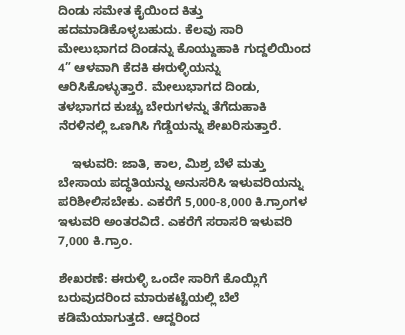ದಿಂಡು ಸಮೇತ ಕೈಯಿಂದ ಕಿತ್ತು ಹದಮಾಡಿಕೊಳ್ಳಬಹುದು. ಕೆಲವು ಸಾರಿ ಮೇಲುಭಾಗದ ದಿಂಡನ್ನು ಕೊಯ್ದುಹಾಕಿ ಗುದ್ದಲಿಯಿಂದ 4” ಆಳವಾಗಿ ಕೆದಕಿ ಈರುಳ್ಳಿಯನ್ನು ಆರಿಸಿಕೊಳ್ಳುತ್ತಾರೆ. ಮೇಲುಭಾಗದ ದಿಂಡು, ತಳಭಾಗದ ಕುಚ್ಚು ಬೇರುಗಳನ್ನು ತೆಗೆದುಹಾಕಿ ನೆರಳಿನಲ್ಲಿ ಒಣಗಿಸಿ ಗೆಡ್ಡೆಯನ್ನು ಶೇಖರಿಸುತ್ತಾರೆ.

    ಇಳುವರಿ: ಜಾತಿ, ಕಾಲ, ಮಿಶ್ರ ಬೆಳೆ ಮತ್ತು ಬೇಸಾಯ ಪದ್ಧತಿಯನ್ನು ಅನುಸರಿಸಿ ಇಳುವರಿಯನ್ನು ಪರಿಶೀಲಿಸಬೇಕು. ಎಕರೆಗೆ 5,000-8,000 ಕಿ.ಗ್ರಾಂಗಳ ಇಳುವರಿ ಅಂತರವಿದೆ. ಎಕರೆಗೆ ಸರಾಸರಿ ಇಳುವರಿ 7,000 ಕಿ.ಗ್ರಾಂ.

ಶೇಖರಣೆ: ಈರುಳ್ಳಿ ಒಂದೇ ಸಾರಿಗೆ ಕೊಯ್ಲಿಗೆ ಬರುವುದರಿಂದ ಮಾರುಕಟ್ಟೆಯಲ್ಲಿ ಬೆಲೆ ಕಡಿಮೆಯಾಗುತ್ತದೆ. ಆದ್ದರಿಂದ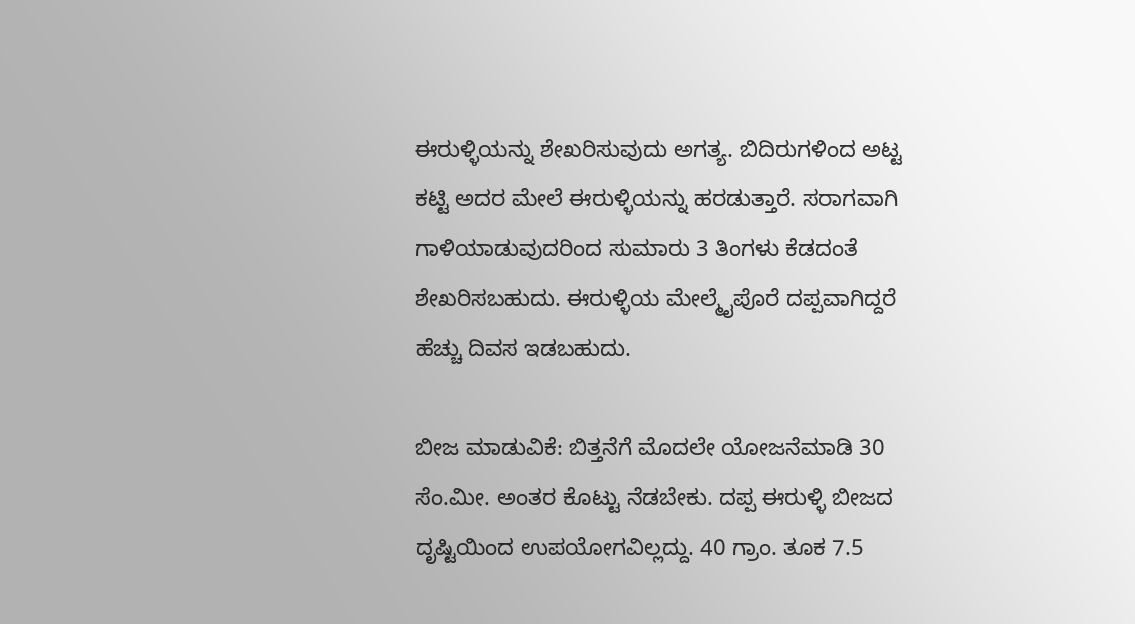ಈರುಳ್ಳಿಯನ್ನು ಶೇಖರಿಸುವುದು ಅಗತ್ಯ. ಬಿದಿರುಗಳಿಂದ ಅಟ್ಟ ಕಟ್ಟಿ ಅದರ ಮೇಲೆ ಈರುಳ್ಳಿಯನ್ನು ಹರಡುತ್ತಾರೆ. ಸರಾಗವಾಗಿ ಗಾಳಿಯಾಡುವುದರಿಂದ ಸುಮಾರು 3 ತಿಂಗಳು ಕೆಡದಂತೆ ಶೇಖರಿಸಬಹುದು. ಈರುಳ್ಳಿಯ ಮೇಲ್ಮೈಪೊರೆ ದಪ್ಪವಾಗಿದ್ದರೆ ಹೆಚ್ಚು ದಿವಸ ಇಡಬಹುದು.

ಬೀಜ ಮಾಡುವಿಕೆ: ಬಿತ್ತನೆಗೆ ಮೊದಲೇ ಯೋಜನೆಮಾಡಿ 30 ಸೆಂ.ಮೀ. ಅಂತರ ಕೊಟ್ಟು ನೆಡಬೇಕು. ದಪ್ಪ ಈರುಳ್ಳಿ ಬೀಜದ ದೃಷ್ಟಿಯಿಂದ ಉಪಯೋಗವಿಲ್ಲದ್ದು. 40 ಗ್ರಾಂ. ತೂಕ 7.5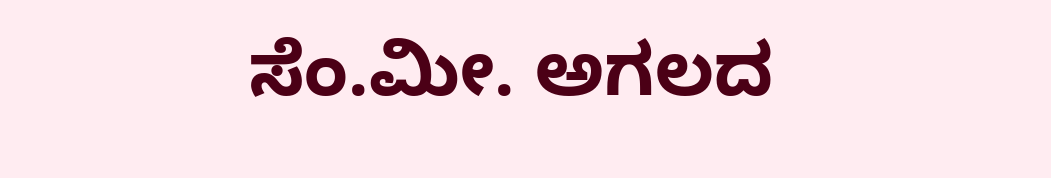ಸೆಂ.ಮೀ. ಅಗಲದ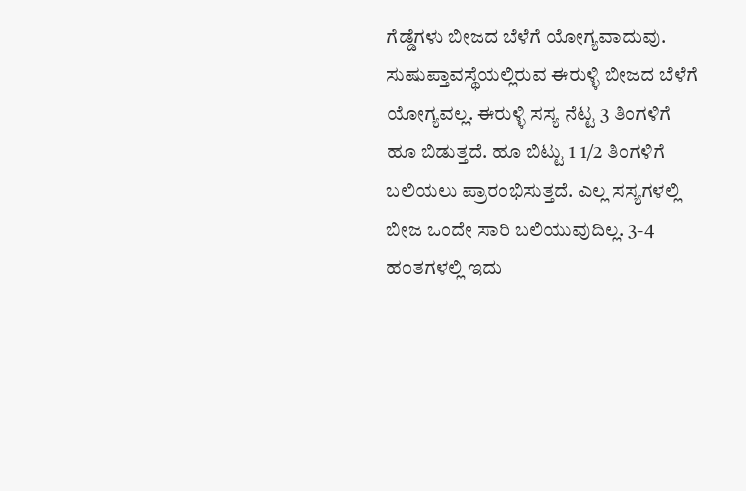ಗೆಡ್ಡೆಗಳು ಬೀಜದ ಬೆಳೆಗೆ ಯೋಗ್ಯವಾದುವು. ಸುಷುಪ್ತಾವಸ್ಥೆಯಲ್ಲಿರುವ ಈರುಳ್ಳಿ ಬೀಜದ ಬೆಳೆಗೆ ಯೋಗ್ಯವಲ್ಲ. ಈರುಳ್ಳಿ ಸಸ್ಯ ನೆಟ್ಟ 3 ತಿಂಗಳಿಗೆ ಹೂ ಬಿಡುತ್ತದೆ. ಹೂ ಬಿಟ್ಟು 1 1/2 ತಿಂಗಳಿಗೆ ಬಲಿಯಲು ಪ್ರಾರಂಭಿಸುತ್ತದೆ. ಎಲ್ಲ ಸಸ್ಯಗಳಲ್ಲಿ ಬೀಜ ಒಂದೇ ಸಾರಿ ಬಲಿಯುವುದಿಲ್ಲ. 3-4 ಹಂತಗಳಲ್ಲಿ ಇದು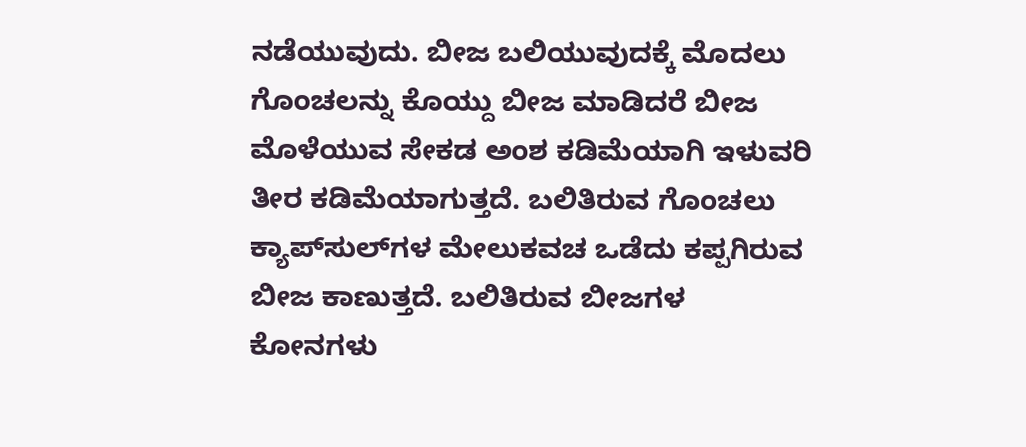ನಡೆಯುವುದು. ಬೀಜ ಬಲಿಯುವುದಕ್ಕೆ ಮೊದಲು ಗೊಂಚಲನ್ನು ಕೊಯ್ದು ಬೀಜ ಮಾಡಿದರೆ ಬೀಜ ಮೊಳೆಯುವ ಸೇಕಡ ಅಂಶ ಕಡಿಮೆಯಾಗಿ ಇಳುವರಿ ತೀರ ಕಡಿಮೆಯಾಗುತ್ತದೆ. ಬಲಿತಿರುವ ಗೊಂಚಲು ಕ್ಯಾಪ್‍ಸುಲ್‍ಗಳ ಮೇಲುಕವಚ ಒಡೆದು ಕಪ್ಪಗಿರುವ ಬೀಜ ಕಾಣುತ್ತದೆ. ಬಲಿತಿರುವ ಬೀಜಗಳ ಕೋನಗಳು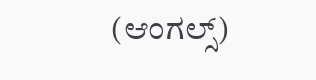(ಆಂಗಲ್ಸ್)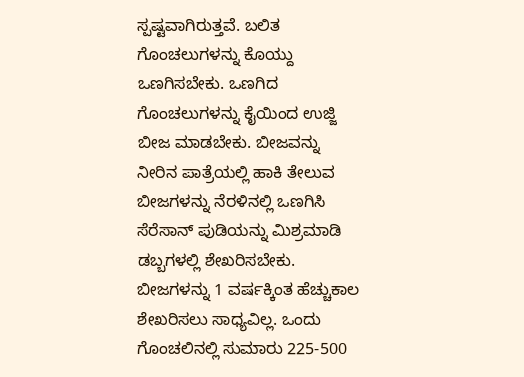ಸ್ಪಷ್ಟವಾಗಿರುತ್ತವೆ. ಬಲಿತ ಗೊಂಚಲುಗಳನ್ನು ಕೊಯ್ದು ಒಣಗಿಸಬೇಕು. ಒಣಗಿದ ಗೊಂಚಲುಗಳನ್ನು ಕೈಯಿಂದ ಉಜ್ಜಿ ಬೀಜ ಮಾಡಬೇಕು. ಬೀಜವನ್ನು ನೀರಿನ ಪಾತ್ರೆಯಲ್ಲಿ ಹಾಕಿ ತೇಲುವ ಬೀಜಗಳನ್ನು ನೆರಳಿನಲ್ಲಿ ಒಣಗಿಸಿ ಸೆರೆಸಾನ್ ಪುಡಿಯನ್ನು ಮಿಶ್ರಮಾಡಿ ಡಬ್ಬಗಳಲ್ಲಿ ಶೇಖರಿಸಬೇಕು. ಬೀಜಗಳನ್ನು 1 ವರ್ಷಕ್ಕಿಂತ ಹೆಚ್ಚುಕಾಲ ಶೇಖರಿಸಲು ಸಾಧ್ಯವಿಲ್ಲ. ಒಂದು ಗೊಂಚಲಿನಲ್ಲಿ ಸುಮಾರು 225-500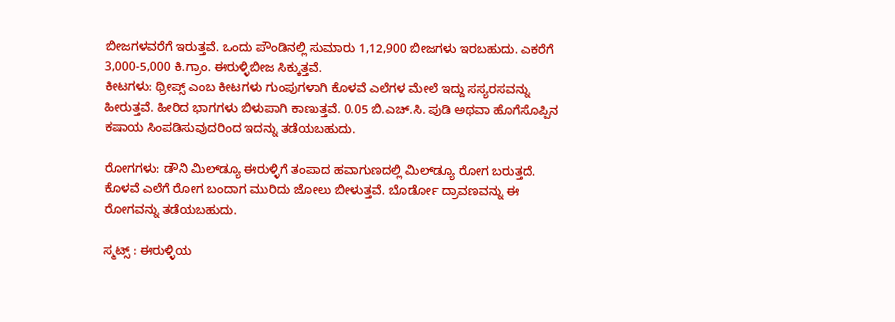ಬೀಜಗಳವರೆಗೆ ಇರುತ್ತವೆ. ಒಂದು ಪೌಂಡಿನಲ್ಲಿ ಸುಮಾರು 1,12,900 ಬೀಜಗಳು ಇರಬಹುದು. ಎಕರೆಗೆ 3,000-5,000 ಕಿ.ಗ್ರಾಂ. ಈರುಳ್ಳಿಬೀಜ ಸಿಕ್ಕುತ್ತವೆ.
ಕೀಟಗಳು: ಥ್ರೀಪ್ಸ್ ಎಂಬ ಕೀಟಗಳು ಗುಂಪುಗಳಾಗಿ ಕೊಳವೆ ಎಲೆಗಳ ಮೇಲೆ ಇದ್ದು ಸಸ್ಯರಸವನ್ನು ಹೀರುತ್ತವೆ. ಹೀರಿದ ಭಾಗಗಳು ಬಿಳುಪಾಗಿ ಕಾಣುತ್ತವೆ. 0.05 ಬಿ.ಎಚ್.ಸಿ. ಪುಡಿ ಅಥವಾ ಹೊಗೆಸೊಪ್ಪಿನ ಕಷಾಯ ಸಿಂಪಡಿಸುವುದರಿಂದ ಇದನ್ನು ತಡೆಯಬಹುದು.

ರೋಗಗಳು: ಡೌನಿ ಮಿಲ್‍ಡ್ಯೂ ಈರುಳ್ಳಿಗೆ ತಂಪಾದ ಹವಾಗುಣದಲ್ಲಿ ಮಿಲ್‍ಡ್ಯೂ ರೋಗ ಬರುತ್ತದೆ. ಕೊಳವೆ ಎಲೆಗೆ ರೋಗ ಬಂದಾಗ ಮುರಿದು ಜೋಲು ಬೀಳುತ್ತವೆ. ಬೊರ್ಡೋ ದ್ರಾವಣವನ್ನು ಈ ರೋಗವನ್ನು ತಡೆಯಬಹುದು.

ಸ್ಮಟ್ಸ್ : ಈರುಳ್ಳಿಯ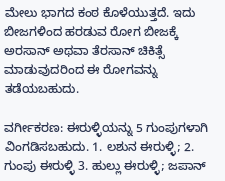ಮೇಲು ಭಾಗದ ಕಂಠ ಕೊಳೆಯುತ್ತದೆ. ಇದು ಬೀಜಗಳಿಂದ ಹರಡುವ ರೋಗ ಬೀಜಕ್ಕೆ ಅರಸಾನ್ ಅಥವಾ ತೆರಸಾನ್ ಚಿಕಿತ್ಸೆ ಮಾಡುವುದರಿಂದ ಈ ರೋಗವನ್ನು ತಡೆಯಬಹುದು.

ವರ್ಗೀಕರಣ: ಈರುಳ್ಳಿಯನ್ನು 5 ಗುಂಪುಗಳಾಗಿ ವಿಂಗಡಿಸಬಹುದು. 1. ಲಶುನ ಈರುಳ್ಳಿ; 2. ಗುಂಪು ಈರುಳ್ಳಿ 3. ಹುಲ್ಲು ಈರುಳ್ಳಿ; ಜಪಾನ್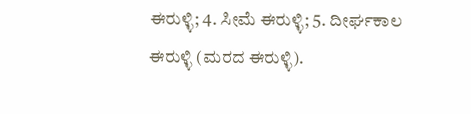ಈರುಳ್ಳಿ; 4. ಸೀಮೆ ಈರುಳ್ಳಿ; 5. ದೀರ್ಘಕಾಲ ಈರುಳ್ಳಿ (ಮರದ ಈರುಳ್ಳಿ).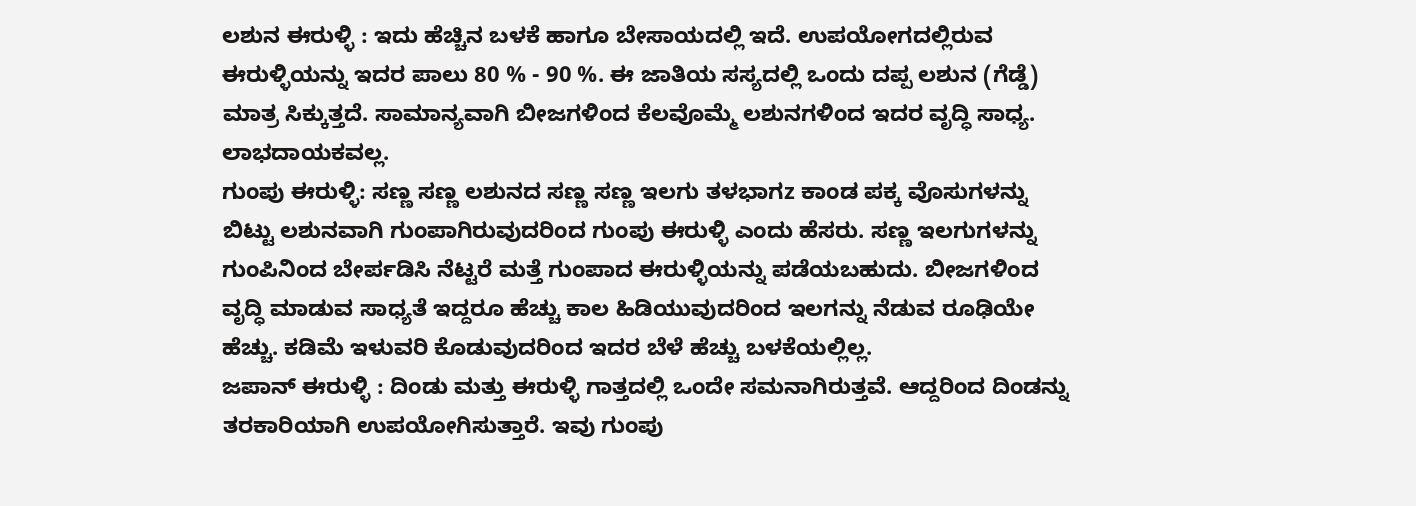ಲಶುನ ಈರುಳ್ಳಿ : ಇದು ಹೆಚ್ಚಿನ ಬಳಕೆ ಹಾಗೂ ಬೇಸಾಯದಲ್ಲಿ ಇದೆ. ಉಪಯೋಗದಲ್ಲಿರುವ ಈರುಳ್ಳಿಯನ್ನು ಇದರ ಪಾಲು 80 % - 90 %. ಈ ಜಾತಿಯ ಸಸ್ಯದಲ್ಲಿ ಒಂದು ದಪ್ಪ ಲಶುನ (ಗೆಡ್ಡೆ) ಮಾತ್ರ ಸಿಕ್ಕುತ್ತದೆ. ಸಾಮಾನ್ಯವಾಗಿ ಬೀಜಗಳಿಂದ ಕೆಲವೊಮ್ಮೆ ಲಶುನಗಳಿಂದ ಇದರ ವೃದ್ಧಿ ಸಾಧ್ಯ. ಲಾಭದಾಯಕವಲ್ಲ.
ಗುಂಪು ಈರುಳ್ಳಿ: ಸಣ್ಣ ಸಣ್ಣ ಲಶುನದ ಸಣ್ಣ ಸಣ್ಣ ಇಲಗು ತಳಭಾಗz ಕಾಂಡ ಪಕ್ಕ ವೊಸುಗಳನ್ನು ಬಿಟ್ಟು ಲಶುನವಾಗಿ ಗುಂಪಾಗಿರುವುದರಿಂದ ಗುಂಪು ಈರುಳ್ಳಿ ಎಂದು ಹೆಸರು. ಸಣ್ಣ ಇಲಗುಗಳನ್ನು ಗುಂಪಿನಿಂದ ಬೇರ್ಪಡಿಸಿ ನೆಟ್ಟರೆ ಮತ್ತೆ ಗುಂಪಾದ ಈರುಳ್ಳಿಯನ್ನು ಪಡೆಯಬಹುದು. ಬೀಜಗಳಿಂದ ವೃದ್ಧಿ ಮಾಡುವ ಸಾಧ್ಯತೆ ಇದ್ದರೂ ಹೆಚ್ಚು ಕಾಲ ಹಿಡಿಯುವುದರಿಂದ ಇಲಗನ್ನು ನೆಡುವ ರೂಢಿಯೇ ಹೆಚ್ಚು. ಕಡಿಮೆ ಇಳುವರಿ ಕೊಡುವುದರಿಂದ ಇದರ ಬೆಳೆ ಹೆಚ್ಚು ಬಳಕೆಯಲ್ಲಿಲ್ಲ.
ಜಪಾನ್ ಈರುಳ್ಳಿ : ದಿಂಡು ಮತ್ತು ಈರುಳ್ಳಿ ಗಾತ್ತದಲ್ಲಿ ಒಂದೇ ಸಮನಾಗಿರುತ್ತವೆ. ಆದ್ದರಿಂದ ದಿಂಡನ್ನು ತರಕಾರಿಯಾಗಿ ಉಪಯೋಗಿಸುತ್ತಾರೆ. ಇವು ಗುಂಪು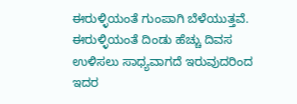ಈರುಳ್ಳಿಯಂತೆ ಗುಂಪಾಗಿ ಬೆಳೆಯುತ್ತವೆ. ಈರುಳ್ಳಿಯಂತೆ ದಿಂಡು ಹೆಚ್ಚು ದಿವಸ ಉಳಿಸಲು ಸಾಧ್ಯವಾಗದೆ ಇರುವುದರಿಂದ ಇದರ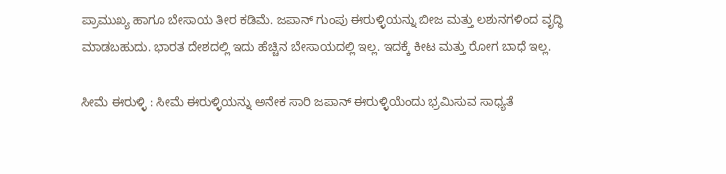ಪ್ರಾಮುಖ್ಯ ಹಾಗೂ ಬೇಸಾಯ ತೀರ ಕಡಿಮೆ. ಜಪಾನ್ ಗುಂಪು ಈರುಳ್ಳಿಯನ್ನು ಬೀಜ ಮತ್ತು ಲಶುನಗಳಿಂದ ವೃದ್ಧಿ ಮಾಡಬಹುದು. ಭಾರತ ದೇಶದಲ್ಲಿ ಇದು ಹೆಚ್ಚಿನ ಬೇಸಾಯದಲ್ಲಿ ಇಲ್ಲ. ಇದಕ್ಕೆ ಕೀಟ ಮತ್ತು ರೋಗ ಬಾಧೆ ಇಲ್ಲ.

ಸೀಮೆ ಈರುಳ್ಳಿ : ಸೀಮೆ ಈರುಳ್ಳಿಯನ್ನು ಅನೇಕ ಸಾರಿ ಜಪಾನ್ ಈರುಳ್ಳಿಯೆಂದು ಭ್ರಮಿಸುವ ಸಾಧ್ಯತೆ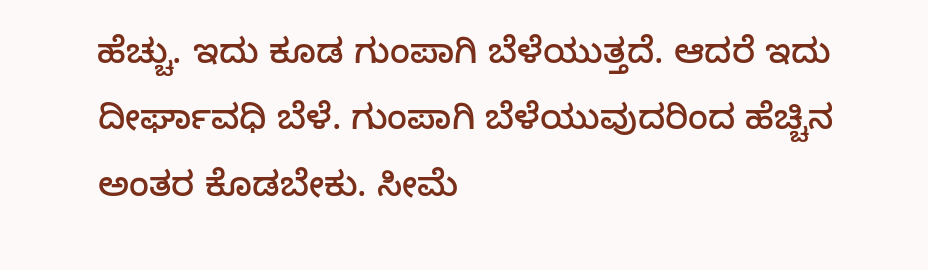ಹೆಚ್ಚು. ಇದು ಕೂಡ ಗುಂಪಾಗಿ ಬೆಳೆಯುತ್ತದೆ. ಆದರೆ ಇದು ದೀರ್ಘಾವಧಿ ಬೆಳೆ. ಗುಂಪಾಗಿ ಬೆಳೆಯುವುದರಿಂದ ಹೆಚ್ಚಿನ ಅಂತರ ಕೊಡಬೇಕು. ಸೀಮೆ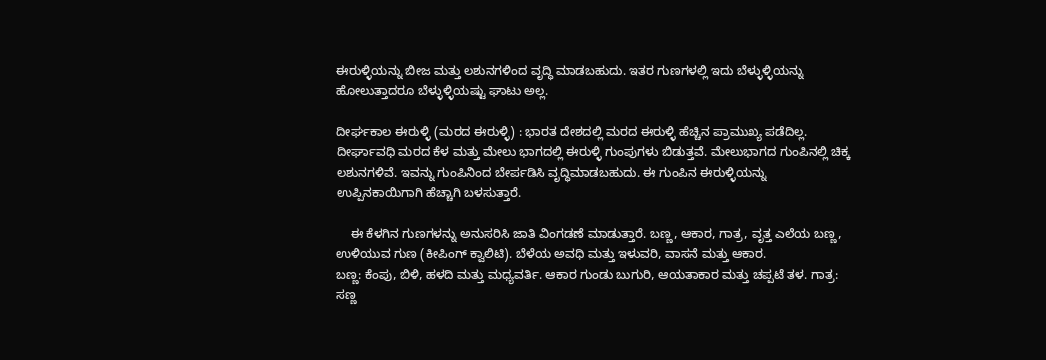ಈರುಳ್ಳಿಯನ್ನು ಬೀಜ ಮತ್ತು ಲಶುನಗಳಿಂದ ವೃದ್ಧಿ ಮಾಡಬಹುದು. ಇತರ ಗುಣಗಳಲ್ಲಿ ಇದು ಬೆಳ್ಳುಳ್ಳಿಯನ್ನು ಹೋಲುತ್ತಾದರೂ ಬೆಳ್ಳುಳ್ಳಿಯಷ್ಟು ಘಾಟು ಅಲ್ಲ.

ದೀರ್ಘಕಾಲ ಈರುಳ್ಳಿ (ಮರದ ಈರುಳ್ಳಿ) : ಭಾರತ ದೇಶದಲ್ಲಿ ಮರದ ಈರುಳ್ಳಿ ಹೆಚ್ಚಿನ ಪ್ರಾಮುಖ್ಯ ಪಡೆದಿಲ್ಲ. ದೀರ್ಘಾವಧಿ ಮರದ ಕೆಳ ಮತ್ತು ಮೇಲು ಭಾಗದಲ್ಲಿ ಈರುಳ್ಳಿ ಗುಂಪುಗಳು ಬಿಡುತ್ತವೆ. ಮೇಲುಭಾಗದ ಗುಂಪಿನಲ್ಲಿ ಚಿಕ್ಕ ಲಶುನಗಳಿವೆ. ಇವನ್ನು ಗುಂಪಿನಿಂದ ಬೇರ್ಪಡಿಸಿ ವೃದ್ಧಿಮಾಡಬಹುದು. ಈ ಗುಂಪಿನ ಈರುಳ್ಳಿಯನ್ನು ಉಪ್ಪಿನಕಾಯಿಗಾಗಿ ಹೆಚ್ಚಾಗಿ ಬಳಸುತ್ತಾರೆ.

    ಈ ಕೆಳಗಿನ ಗುಣಗಳನ್ನು ಅನುಸರಿಸಿ ಜಾತಿ ವಿಂಗಡಣೆ ಮಾಡುತ್ತಾರೆ. ಬಣ್ಣ, ಆಕಾರ, ಗಾತ್ರ, ವೃತ್ತ ಎಲೆಯ ಬಣ್ಣ, ಉಳಿಯುವ ಗುಣ (ಕೀಪಿಂಗ್ ಕ್ವಾಲಿಟಿ). ಬೆಳೆಯ ಅವಧಿ ಮತ್ತು ಇಳುವರಿ, ವಾಸನೆ ಮತ್ತು ಆಕಾರ.
ಬಣ್ಣ: ಕೆಂಪು, ಬಿಳಿ, ಹಳದಿ ಮತ್ತು ಮಧ್ಯವರ್ತಿ. ಆಕಾರ ಗುಂಡು ಬುಗುರಿ, ಆಯತಾಕಾರ ಮತ್ತು ಚಪ್ಪಟೆ ತಳ. ಗಾತ್ರ: ಸಣ್ಣ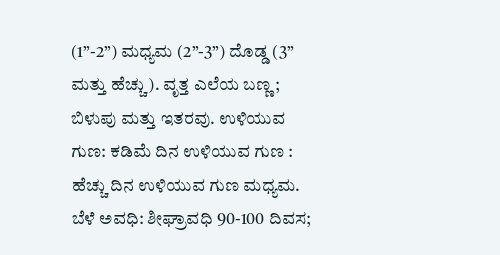(1”-2”) ಮಧ್ಯಮ (2”-3”) ದೊಡ್ಡ (3” ಮತ್ತು ಹೆಚ್ಚು). ವೃತ್ತ ಎಲೆಯ ಬಣ್ಣ; ಬಿಳುಪು ಮತ್ತು ಇತರವು. ಉಳಿಯುವ ಗುಣ: ಕಡಿಮೆ ದಿನ ಉಳಿಯುವ ಗುಣ : ಹೆಚ್ಚು ದಿನ ಉಳಿಯುವ ಗುಣ ಮಧ್ಯಮ. ಬೆಳೆ ಅವಧಿ: ಶೀಘ್ರಾವಧಿ 90-100 ದಿವಸ;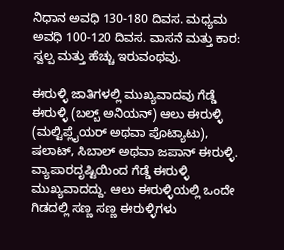ನಿಧಾನ ಅವಧಿ 130-180 ದಿವಸ. ಮಧ್ಯಮ ಅವಧಿ 100-120 ದಿವಸ. ವಾಸನೆ ಮತ್ತು ಕಾರ: ಸ್ವಲ್ಪ ಮತ್ತು ಹೆಚ್ಚು ಇರುವಂಥವು.

ಈರುಳ್ಳಿ ಜಾತಿಗಳಲ್ಲಿ ಮುಖ್ಯವಾದವು ಗೆಡ್ಡೆ ಈರುಳ್ಳಿ (ಬಲ್ಬ್ ಅನಿಯನ್) ಆಲು ಈರುಳ್ಳಿ (ಮಲ್ಟಿಪ್ಲೈಯರ್ ಅಥವಾ ಪೊಟ್ಯಾಟು), ಷಲಾಟ್, ಸಿಬಾಲ್ ಅಥವಾ ಜಪಾನ್ ಈರುಳ್ಳಿ. ವ್ಯಾಪಾರದೃಷ್ಟಿಯಿಂದ ಗೆಡ್ಡೆ ಈರುಳ್ಳಿ ಮುಖ್ಯವಾದದ್ದು. ಆಲು ಈರುಳ್ಳಿಯಲ್ಲಿ ಒಂದೇ ಗಿಡದಲ್ಲಿ ಸಣ್ಣ ಸಣ್ಣ ಈರುಳ್ಳಿಗಳು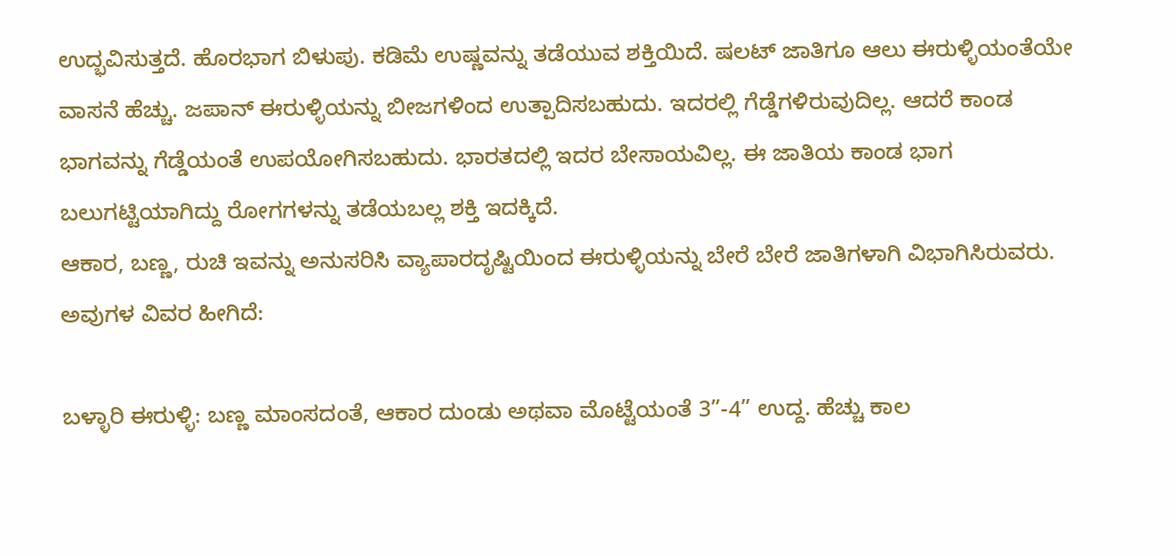ಉದ್ಭವಿಸುತ್ತದೆ. ಹೊರಭಾಗ ಬಿಳುಪು. ಕಡಿಮೆ ಉಷ್ಣವನ್ನು ತಡೆಯುವ ಶಕ್ತಿಯಿದೆ. ಷಲಟ್ ಜಾತಿಗೂ ಆಲು ಈರುಳ್ಳಿಯಂತೆಯೇ ವಾಸನೆ ಹೆಚ್ಚು. ಜಪಾನ್ ಈರುಳ್ಳಿಯನ್ನು ಬೀಜಗಳಿಂದ ಉತ್ಪಾದಿಸಬಹುದು. ಇದರಲ್ಲಿ ಗೆಡ್ಡೆಗಳಿರುವುದಿಲ್ಲ. ಆದರೆ ಕಾಂಡ ಭಾಗವನ್ನು ಗೆಡ್ಡೆಯಂತೆ ಉಪಯೋಗಿಸಬಹುದು. ಭಾರತದಲ್ಲಿ ಇದರ ಬೇಸಾಯವಿಲ್ಲ. ಈ ಜಾತಿಯ ಕಾಂಡ ಭಾಗ ಬಲುಗಟ್ಟಿಯಾಗಿದ್ದು ರೋಗಗಳನ್ನು ತಡೆಯಬಲ್ಲ ಶಕ್ತಿ ಇದಕ್ಕಿದೆ.
ಆಕಾರ, ಬಣ್ಣ, ರುಚಿ ಇವನ್ನು ಅನುಸರಿಸಿ ವ್ಯಾಪಾರದೃಷ್ಟಿಯಿಂದ ಈರುಳ್ಳಿಯನ್ನು ಬೇರೆ ಬೇರೆ ಜಾತಿಗಳಾಗಿ ವಿಭಾಗಿಸಿರುವರು. ಅವುಗಳ ವಿವರ ಹೀಗಿದೆ:

ಬಳ್ಳಾರಿ ಈರುಳ್ಳಿ: ಬಣ್ಣ ಮಾಂಸದಂತೆ, ಆಕಾರ ದುಂಡು ಅಥವಾ ಮೊಟ್ಟೆಯಂತೆ 3”-4” ಉದ್ದ. ಹೆಚ್ಚು ಕಾಲ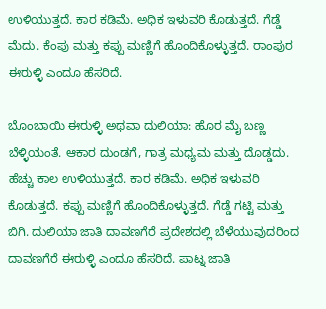ಉಳಿಯುತ್ತದೆ. ಕಾರ ಕಡಿಮೆ. ಅಧಿಕ ಇಳುವರಿ ಕೊಡುತ್ತದೆ. ಗೆಡ್ಡೆ ಮೆದು. ಕೆಂಪು ಮತ್ತು ಕಪ್ಪು ಮಣ್ಣಿಗೆ ಹೊಂದಿಕೊಳ್ಳುತ್ತದೆ. ರಾಂಪುರ ಈರುಳ್ಳಿ ಎಂದೂ ಹೆಸರಿದೆ.

ಬೊಂಬಾಯಿ ಈರುಳ್ಳಿ ಅಥವಾ ದುಲಿಯಾ: ಹೊರ ಮೈ ಬಣ್ಣ ಬೆಳ್ಳಿಯಂತೆ. ಆಕಾರ ದುಂಡಗೆ, ಗಾತ್ರ ಮಧ್ಯಮ ಮತ್ತು ದೊಡ್ಡದು. ಹೆಚ್ಚು ಕಾಲ ಉಳಿಯುತ್ತದೆ. ಕಾರ ಕಡಿಮೆ. ಅಧಿಕ ಇಳುವರಿ ಕೊಡುತ್ತದೆ. ಕಪ್ಪು ಮಣ್ಣಿಗೆ ಹೊಂದಿಕೊಳ್ಳುತ್ತದೆ. ಗೆಡ್ಡೆ ಗಟ್ಟಿ ಮತ್ತು ಬಿಗಿ. ದುಲಿಯಾ ಜಾತಿ ದಾವಣಗೆರೆ ಪ್ರದೇಶದಲ್ಲಿ ಬೆಳೆಯುವುದರಿಂದ ದಾವಣಗೆರೆ ಈರುಳ್ಳಿ ಎಂದೂ ಹೆಸರಿದೆ. ಪಾಟ್ನ ಜಾತಿ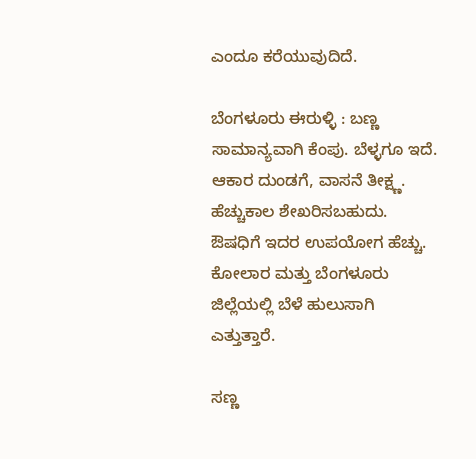ಎಂದೂ ಕರೆಯುವುದಿದೆ.

ಬೆಂಗಳೂರು ಈರುಳ್ಳಿ : ಬಣ್ಣ ಸಾಮಾನ್ಯವಾಗಿ ಕೆಂಪು. ಬೆಳ್ಳಗೂ ಇದೆ. ಆಕಾರ ದುಂಡಗೆ, ವಾಸನೆ ತೀಕ್ಷ್ಣ. ಹೆಚ್ಚುಕಾಲ ಶೇಖರಿಸಬಹುದು. ಔಷಧಿಗೆ ಇದರ ಉಪಯೋಗ ಹೆಚ್ಚು. ಕೋಲಾರ ಮತ್ತು ಬೆಂಗಳೂರು ಜಿಲ್ಲೆಯಲ್ಲಿ ಬೆಳೆ ಹುಲುಸಾಗಿ ಎತ್ತುತ್ತಾರೆ.

ಸಣ್ಣ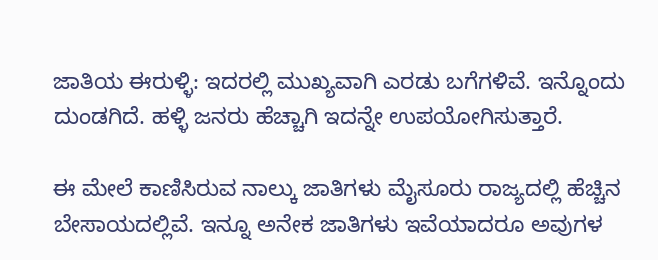ಜಾತಿಯ ಈರುಳ್ಳಿ: ಇದರಲ್ಲಿ ಮುಖ್ಯವಾಗಿ ಎರಡು ಬಗೆಗಳಿವೆ. ಇನ್ನೊಂದು ದುಂಡಗಿದೆ. ಹಳ್ಳಿ ಜನರು ಹೆಚ್ಚಾಗಿ ಇದನ್ನೇ ಉಪಯೋಗಿಸುತ್ತಾರೆ.

ಈ ಮೇಲೆ ಕಾಣಿಸಿರುವ ನಾಲ್ಕು ಜಾತಿಗಳು ಮೈಸೂರು ರಾಜ್ಯದಲ್ಲಿ ಹೆಚ್ಚಿನ ಬೇಸಾಯದಲ್ಲಿವೆ. ಇನ್ನೂ ಅನೇಕ ಜಾತಿಗಳು ಇವೆಯಾದರೂ ಅವುಗಳ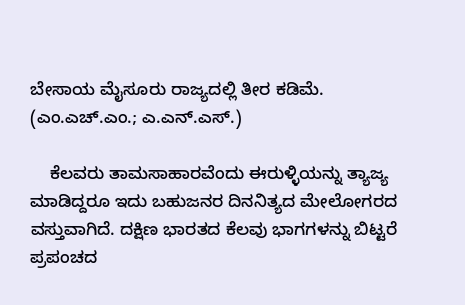ಬೇಸಾಯ ಮೈಸೂರು ರಾಜ್ಯದಲ್ಲಿ ತೀರ ಕಡಿಮೆ.            (ಎಂ.ಎಚ್.ಎಂ.; ಎ.ಎನ್.ಎಸ್.)

    ಕೆಲವರು ತಾಮಸಾಹಾರವೆಂದು ಈರುಳ್ಳಿಯನ್ನು ತ್ಯಾಜ್ಯ ಮಾಡಿದ್ದರೂ ಇದು ಬಹುಜನರ ದಿನನಿತ್ಯದ ಮೇಲೋಗರದ ವಸ್ತುವಾಗಿದೆ. ದಕ್ಷಿಣ ಭಾರತದ ಕೆಲವು ಭಾಗಗಳನ್ನು ಬಿಟ್ಟರೆ ಪ್ರಪಂಚದ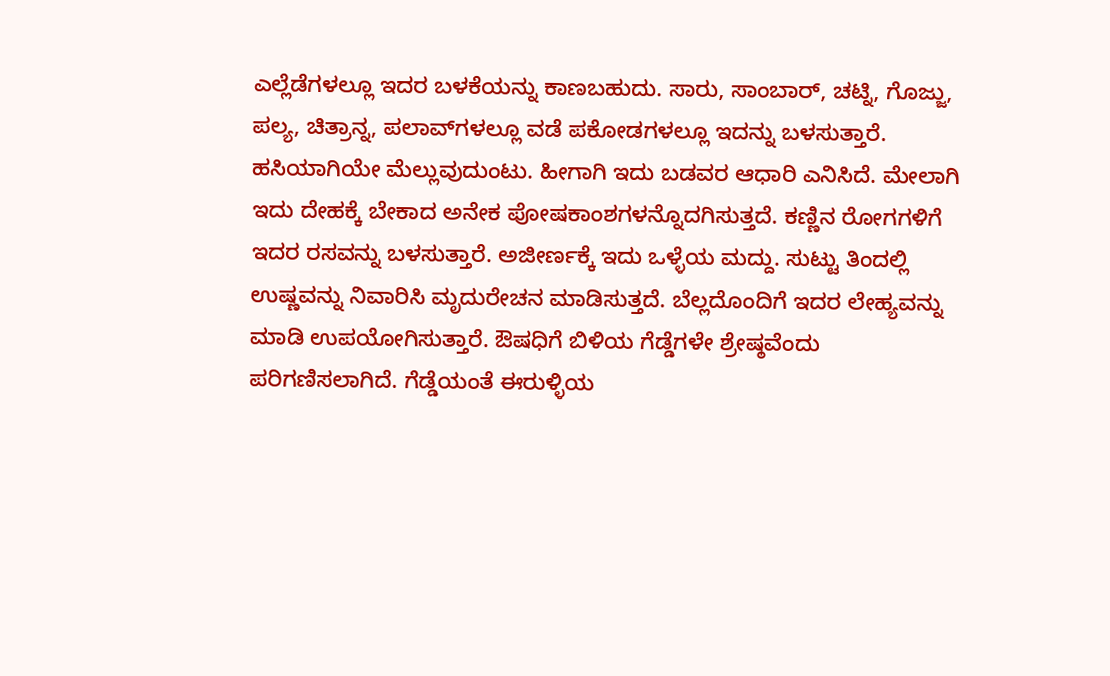ಎಲ್ಲೆಡೆಗಳಲ್ಲೂ ಇದರ ಬಳಕೆಯನ್ನು ಕಾಣಬಹುದು. ಸಾರು, ಸಾಂಬಾರ್, ಚಟ್ನಿ, ಗೊಜ್ಜು, ಪಲ್ಯ, ಚಿತ್ರಾನ್ನ, ಪಲಾವ್‍ಗಳಲ್ಲೂ ವಡೆ ಪಕೋಡಗಳಲ್ಲೂ ಇದನ್ನು ಬಳಸುತ್ತಾರೆ. ಹಸಿಯಾಗಿಯೇ ಮೆಲ್ಲುವುದುಂಟು. ಹೀಗಾಗಿ ಇದು ಬಡವರ ಆಧಾರಿ ಎನಿಸಿದೆ. ಮೇಲಾಗಿ ಇದು ದೇಹಕ್ಕೆ ಬೇಕಾದ ಅನೇಕ ಪೋಷಕಾಂಶಗಳನ್ನೊದಗಿಸುತ್ತದೆ. ಕಣ್ಣಿನ ರೋಗಗಳಿಗೆ ಇದರ ರಸವನ್ನು ಬಳಸುತ್ತಾರೆ. ಅಜೀರ್ಣಕ್ಕೆ ಇದು ಒಳ್ಳೆಯ ಮದ್ದು. ಸುಟ್ಟು ತಿಂದಲ್ಲಿ ಉಷ್ಣವನ್ನು ನಿವಾರಿಸಿ ಮೃದುರೇಚನ ಮಾಡಿಸುತ್ತದೆ. ಬೆಲ್ಲದೊಂದಿಗೆ ಇದರ ಲೇಹ್ಯವನ್ನು ಮಾಡಿ ಉಪಯೋಗಿಸುತ್ತಾರೆ. ಔಷಧಿಗೆ ಬಿಳಿಯ ಗೆಡ್ಡೆಗಳೇ ಶ್ರೇಷ್ಠವೆಂದು ಪರಿಗಣಿಸಲಾಗಿದೆ. ಗೆಡ್ಡೆಯಂತೆ ಈರುಳ್ಳಿಯ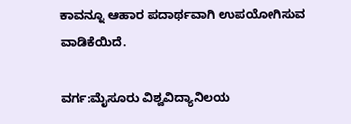ಕಾವನ್ನೂ ಆಹಾರ ಪದಾರ್ಥವಾಗಿ ಉಪಯೋಗಿಸುವ ವಾಡಿಕೆಯಿದೆ.

ವರ್ಗ:ಮೈಸೂರು ವಿಶ್ವವಿದ್ಯಾನಿಲಯ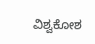ವಿಶ್ವಕೋಶ